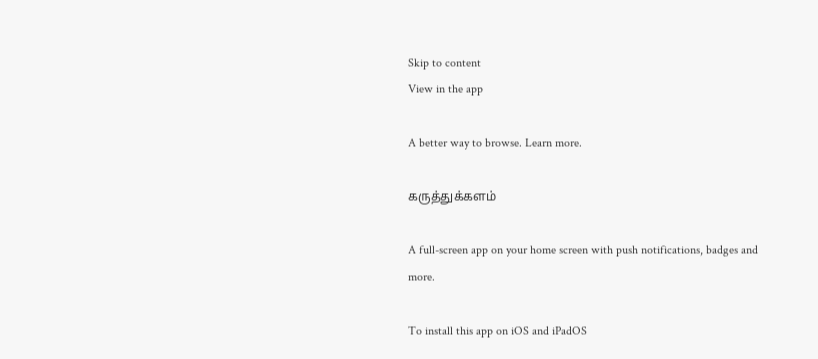Skip to content
View in the app

A better way to browse. Learn more.

கருத்துக்களம்

A full-screen app on your home screen with push notifications, badges and more.

To install this app on iOS and iPadOS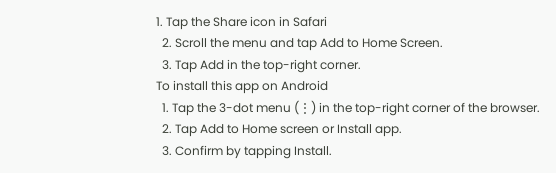1. Tap the Share icon in Safari
  2. Scroll the menu and tap Add to Home Screen.
  3. Tap Add in the top-right corner.
To install this app on Android
  1. Tap the 3-dot menu (⋮) in the top-right corner of the browser.
  2. Tap Add to Home screen or Install app.
  3. Confirm by tapping Install.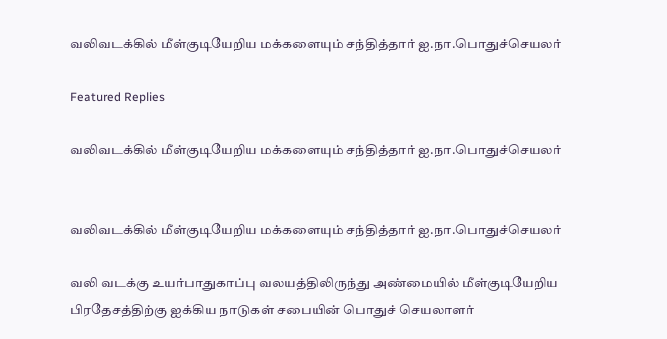வலிவடக்கில் மீள்குடியேறிய மக்களையும் சந்தித்தார் ஐ.நா.பொதுச்செயலர்

Featured Replies

வலிவடக்கில் மீள்குடியேறிய மக்களையும் சந்தித்தார் ஐ.நா.பொதுச்செயலர்


வலிவடக்கில் மீள்குடியேறிய மக்களையும் சந்தித்தார் ஐ.நா.பொதுச்செயலர்

வலி வடக்கு உயர்பாதுகாப்பு வலயத்திலிருந்து அண்மையில் மீள்குடியேறிய பிரதேசத்திற்கு ஐக்கிய நாடுகள் சபையின் பொதுச் செயலாளர்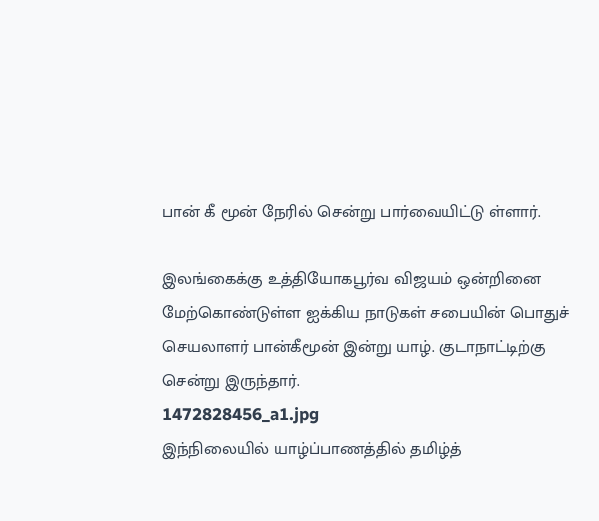பான் கீ மூன் நேரில் சென்று பார்வையிட்டு ள்ளார்.

இலங்கைக்கு உத்தியோகபூர்வ விஜயம் ஒன்றினை மேற்கொண்டுள்ள ஐக்கிய நாடுகள் சபையின் பொதுச் செயலாளர் பான்கீமூன் இன்று யாழ். குடாநாட்டிற்கு சென்று இருந்தார்.
1472828456_a1.jpg
இந்நிலையில் யாழ்ப்பாணத்தில் தமிழ்த்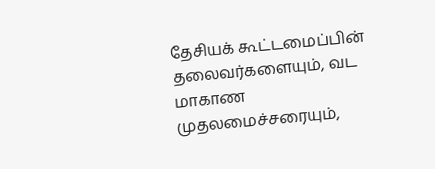தேசியக் கூட்டமைப்பின் தலைவர்களையும், வட மாகாண முதலமைச்சரையும்,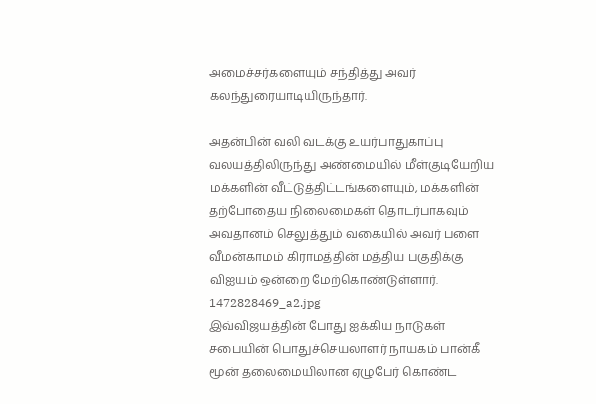அமைச்சர்களையும் சந்தித்து அவர் கலந்துரையாடியிருந்தார்.

அதன்பின் வலி வடக்கு உயர்பாதுகாப்பு வலயத்திலிருந்து அண்மையில் மீள்குடியேறிய மக்களின் வீட்டுத்திட்டங்களையும், மக்களின் தற்போதைய நிலைமைகள் தொடர்பாகவும் அவதானம் செலுத்தும் வகையில் அவர் பளை வீமன்காமம் கிராமத்தின் மத்திய பகுதிக்கு விஐயம் ஒன்றை மேற்கொண்டுள்ளார்.
1472828469_a2.jpg
இவ்விஜயத்தின் போது ஐக்கிய நாடுகள் சபையின் பொதுச்செயலாளர் நாயகம் பான்கீ மூன் தலைமையிலான ஏழுபேர் கொண்ட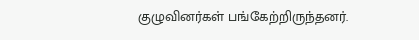குழுவினர்கள் பங்கேற்றிருந்தனர்.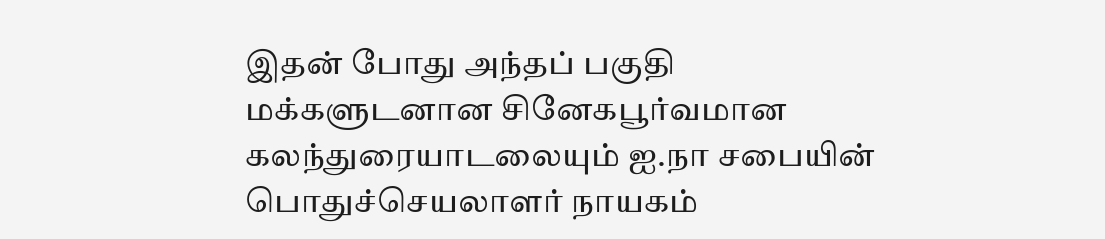இதன் போது அந்தப் பகுதி மக்களுடனான சினேகபூர்வமான கலந்துரையாடலையும் ஐ.நா சபையின் பொதுச்செயலாளர் நாயகம்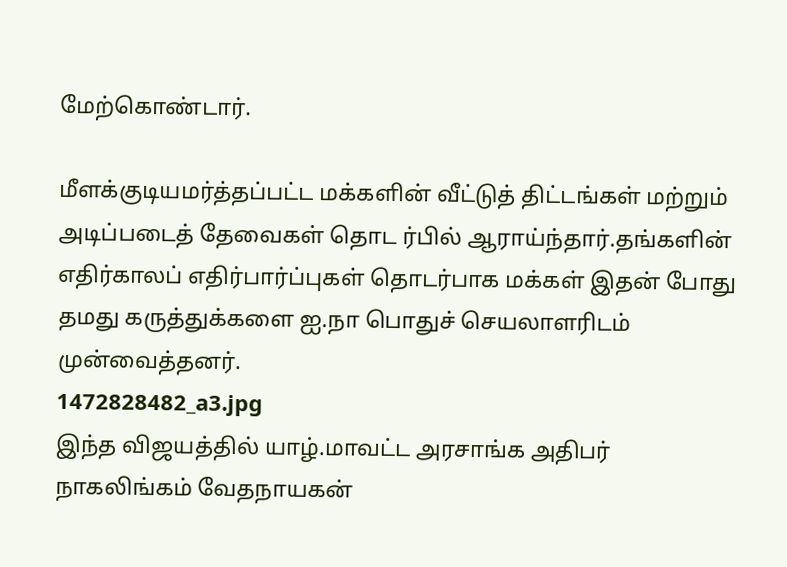மேற்கொண்டார்.

மீளக்குடியமர்த்தப்பட்ட மக்களின் வீட்டுத் திட்டங்கள் மற்றும் அடிப்படைத் தேவைகள் தொட ர்பில் ஆராய்ந்தார்.தங்களின் எதிர்காலப் எதிர்பார்ப்புகள் தொடர்பாக மக்கள் இதன் போது தமது கருத்துக்களை ஐ.நா பொதுச் செயலாளரிடம் முன்வைத்தனர்.
1472828482_a3.jpg
இந்த விஜயத்தில் யாழ்.மாவட்ட அரசாங்க அதிபர் நாகலிங்கம் வேதநாயகன்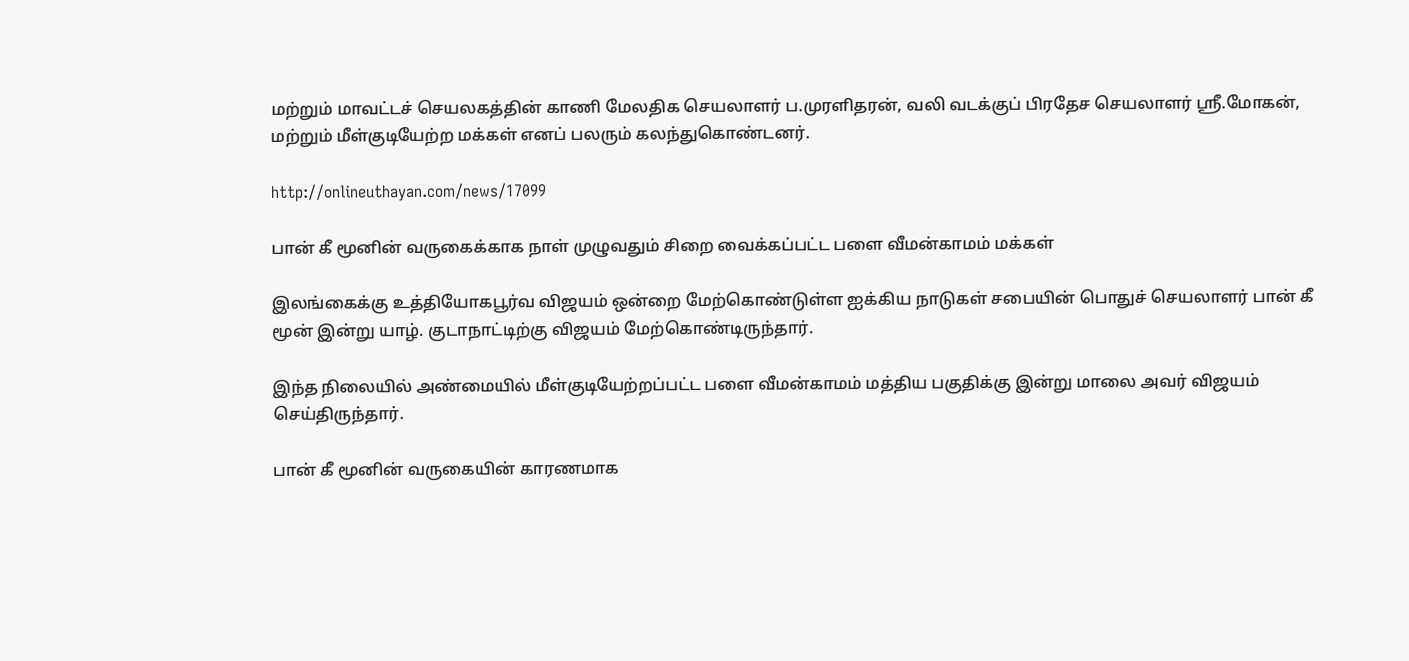மற்றும் மாவட்டச் செயலகத்தின் காணி மேலதிக செயலாளர் ப.முரளிதரன், வலி வடக்குப் பிரதேச செயலாளர் ஸ்ரீ.மோகன், மற்றும் மீள்குடியேற்ற மக்கள் எனப் பலரும் கலந்துகொண்டனர்.

http://onlineuthayan.com/news/17099

பான் கீ மூனின் வருகைக்காக நாள் முழுவதும் சிறை வைக்கப்பட்ட பளை வீமன்காமம் மக்கள்

இலங்கைக்கு உத்தியோகபூர்வ விஜயம் ஒன்றை மேற்கொண்டுள்ள ஐக்கிய நாடுகள் சபையின் பொதுச் செயலாளர் பான் கீ மூன் இன்று யாழ். குடாநாட்டிற்கு விஜயம் மேற்கொண்டிருந்தார்.

இந்த நிலையில் அண்மையில் மீள்குடியேற்றப்பட்ட பளை வீமன்காமம் மத்திய பகுதிக்கு இன்று மாலை அவர் விஜயம் செய்திருந்தார்.

பான் கீ மூனின் வருகையின் காரணமாக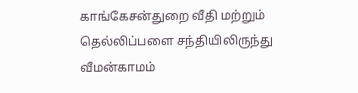காங்கேசன்துறை வீதி மற்றும் தெல்லிப்பளை சந்தியிலிருந்து வீமன்காமம்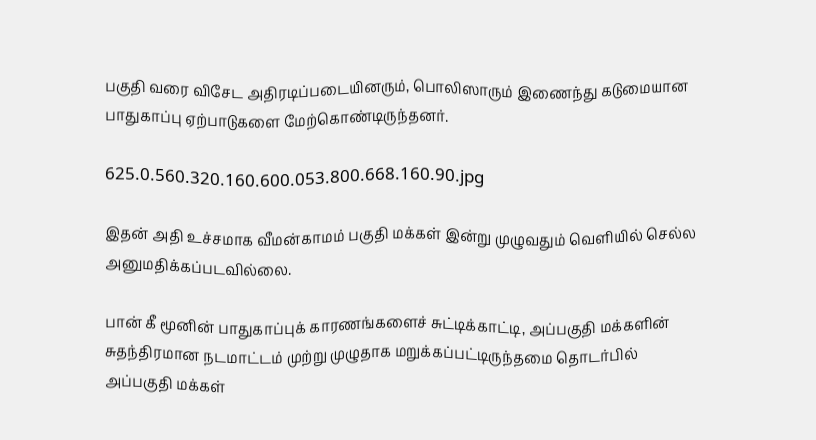பகுதி வரை விசேட அதிரடிப்படையினரும், பொலிஸாரும் இணைந்து கடுமையான பாதுகாப்பு ஏற்பாடுகளை மேற்கொண்டிருந்தனர்.

625.0.560.320.160.600.053.800.668.160.90.jpg

இதன் அதி உச்சமாக வீமன்காமம் பகுதி மக்கள் இன்று முழுவதும் வெளியில் செல்ல அனுமதிக்கப்படவில்லை.

பான் கீ மூனின் பாதுகாப்புக் காரணங்களைச் சுட்டிக்காட்டி, அப்பகுதி மக்களின் சுதந்திரமான நடமாட்டம் முற்று முழுதாக மறுக்கப்பட்டிருந்தமை தொடர்பில் அப்பகுதி மக்கள்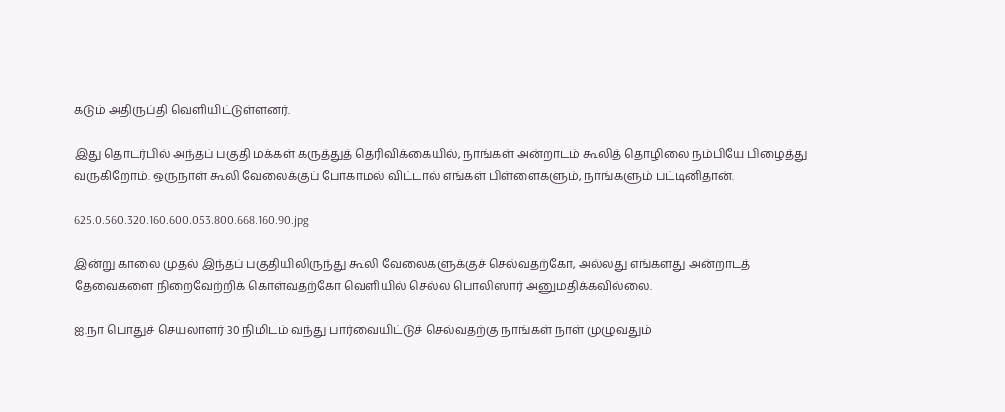கடும் அதிருப்தி வெளியிட்டுள்ளனர்.

இது தொடர்பில் அந்தப் பகுதி மக்கள் கருத்துத் தெரிவிக்கையில், நாங்கள் அன்றாடம் கூலித் தொழிலை நம்பியே பிழைத்து வருகிறோம். ஒருநாள் கூலி வேலைக்குப் போகாமல் விட்டால் எங்கள் பிள்ளைகளும், நாங்களும் பட்டினிதான்.

625.0.560.320.160.600.053.800.668.160.90.jpg

இன்று காலை முதல் இந்தப் பகுதியிலிருந்து கூலி வேலைகளுக்குச் செல்வதற்கோ, அல்லது எங்களது அன்றாடத் தேவைகளை நிறைவேற்றிக் கொள்வதற்கோ வெளியில் செல்ல பொலிஸார் அனுமதிக்கவில்லை.

ஐ.நா பொதுச் செயலாளர் 30 நிமிடம் வந்து பார்வையிட்டுச் செல்வதற்கு நாங்கள் நாள் முழுவதும்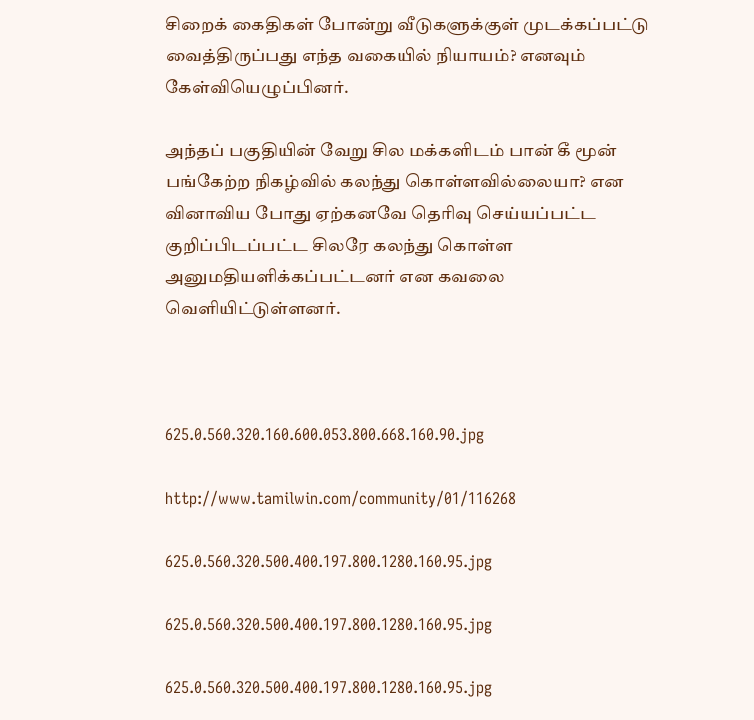சிறைக் கைதிகள் போன்று வீடுகளுக்குள் முடக்கப்பட்டு வைத்திருப்பது எந்த வகையில் நியாயம்? எனவும் கேள்வியெழுப்பினர்.

அந்தப் பகுதியின் வேறு சில மக்களிடம் பான் கீ மூன் பங்கேற்ற நிகழ்வில் கலந்து கொள்ளவில்லையா? என வினாவிய போது ஏற்கனவே தெரிவு செய்யப்பட்ட குறிப்பிடப்பட்ட சிலரே கலந்து கொள்ள அனுமதியளிக்கப்பட்டனர் என கவலை வெளியிட்டுள்ளனர்.



625.0.560.320.160.600.053.800.668.160.90.jpg

http://www.tamilwin.com/community/01/116268

625.0.560.320.500.400.197.800.1280.160.95.jpg

625.0.560.320.500.400.197.800.1280.160.95.jpg

625.0.560.320.500.400.197.800.1280.160.95.jpg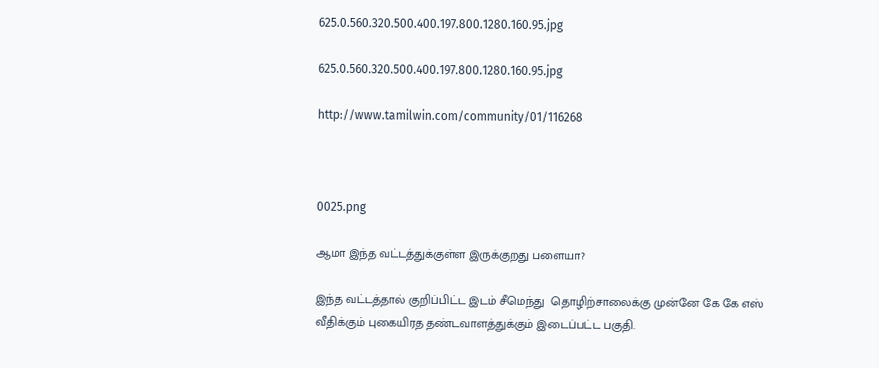625.0.560.320.500.400.197.800.1280.160.95.jpg

625.0.560.320.500.400.197.800.1280.160.95.jpg

http://www.tamilwin.com/community/01/116268



0025.png

ஆமா இந்த வட்டத்துக்குள்ள இருக்குறது பளையா?

இந்த வட்டத்தால் குறிப்பிட்ட இடம் சீமெந்து  தொழிற்சாலைக்கு முன்னே கே கே எஸ் வீதிக்கும் புகையிரத தண்டவாளத்துக்கும் இடைப்பட்ட பகுதி.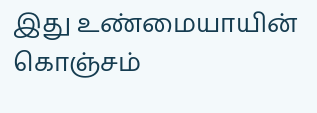இது உண்மையாயின் கொஞ்சம்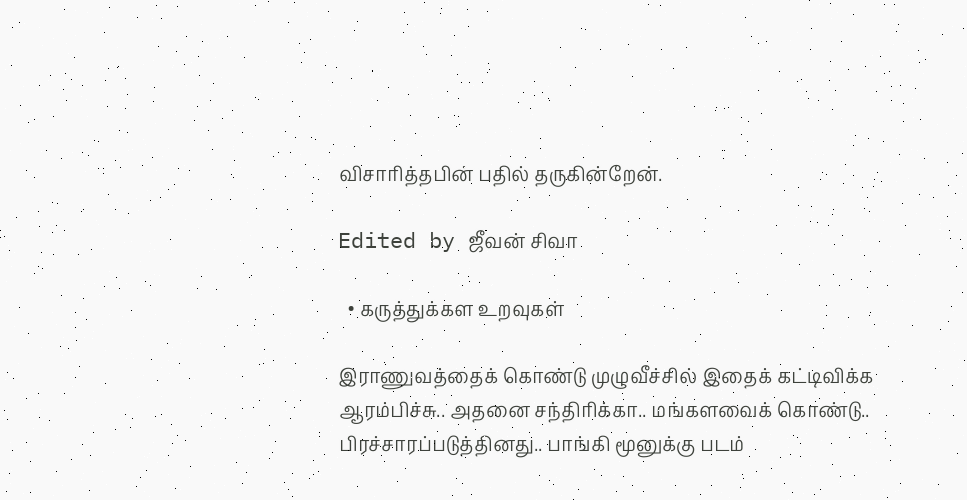விசாரித்தபின் பதில் தருகின்றேன்.

Edited by ஜீவன் சிவா

  • கருத்துக்கள உறவுகள்

இராணுவத்தைக் கொண்டு முழுவீச்சில் இதைக் கட்டிவிக்க ஆரம்பிச்சு.. அதனை சந்திரிக்கா.. மங்களவைக் கொண்டு.. பிரச்சாரப்படுத்தினது.. பாங்கி மூனுக்கு படம்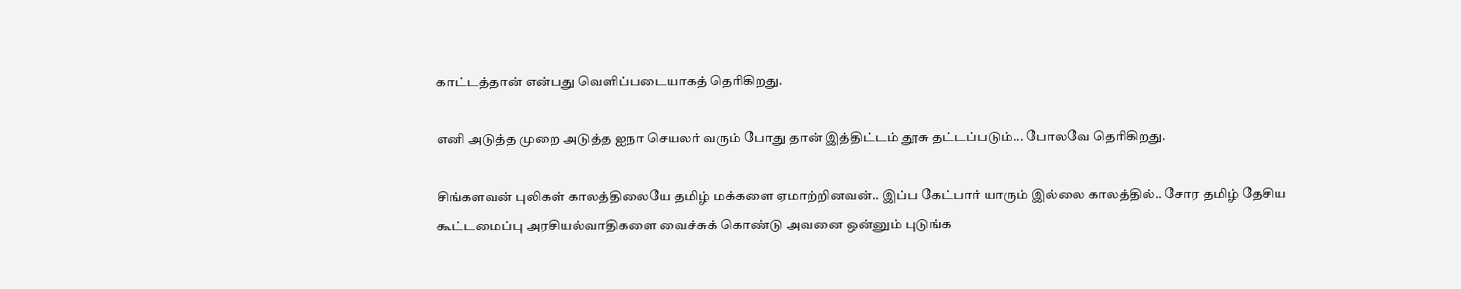காட்டத்தான் என்பது வெளிப்படையாகத் தெரிகிறது.

எனி அடுத்த முறை அடுத்த ஐநா செயலர் வரும் போது தான் இத்திட்டம் தூசு தட்டப்படும்... போலவே தெரிகிறது.

சிங்களவன் புலிகள் காலத்திலையே தமிழ் மக்களை ஏமாற்றினவன்.. இப்ப கேட்பார் யாரும் இல்லை காலத்தில்.. சோர தமிழ் தேசிய கூட்டமைப்பு அரசியல்வாதிகளை வைச்சுக் கொண்டு அவனை ஒன்னும் புடுங்க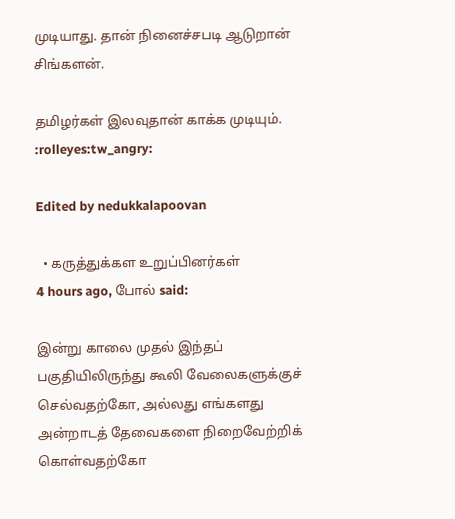முடியாது. தான் நினைச்சபடி ஆடுறான் சிங்களன்.

தமிழர்கள் இலவுதான் காக்க முடியும். :rolleyes:tw_angry:

Edited by nedukkalapoovan

  • கருத்துக்கள உறுப்பினர்கள்
4 hours ago, போல் said:

இன்று காலை முதல் இந்தப் பகுதியிலிருந்து கூலி வேலைகளுக்குச் செல்வதற்கோ, அல்லது எங்களது அன்றாடத் தேவைகளை நிறைவேற்றிக் கொள்வதற்கோ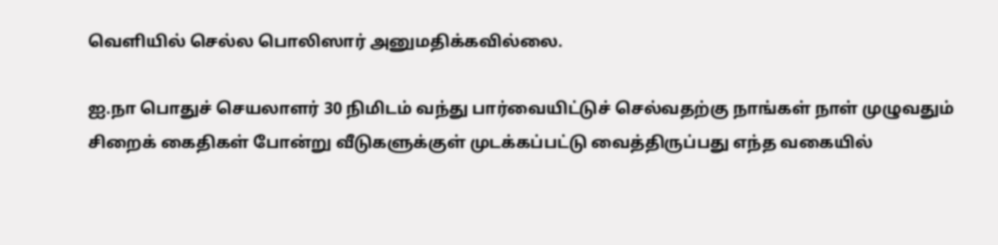வெளியில் செல்ல பொலிஸார் அனுமதிக்கவில்லை.

ஐ.நா பொதுச் செயலாளர் 30 நிமிடம் வந்து பார்வையிட்டுச் செல்வதற்கு நாங்கள் நாள் முழுவதும் சிறைக் கைதிகள் போன்று வீடுகளுக்குள் முடக்கப்பட்டு வைத்திருப்பது எந்த வகையில்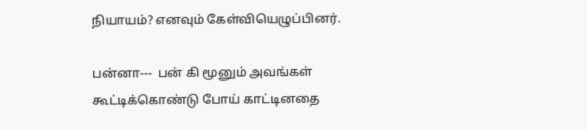நியாயம்? எனவும் கேள்வியெழுப்பினர்.

பன்னா---  பன் கி மூனும் அவங்கள் கூட்டிக்கொண்டு போய் காட்டினதை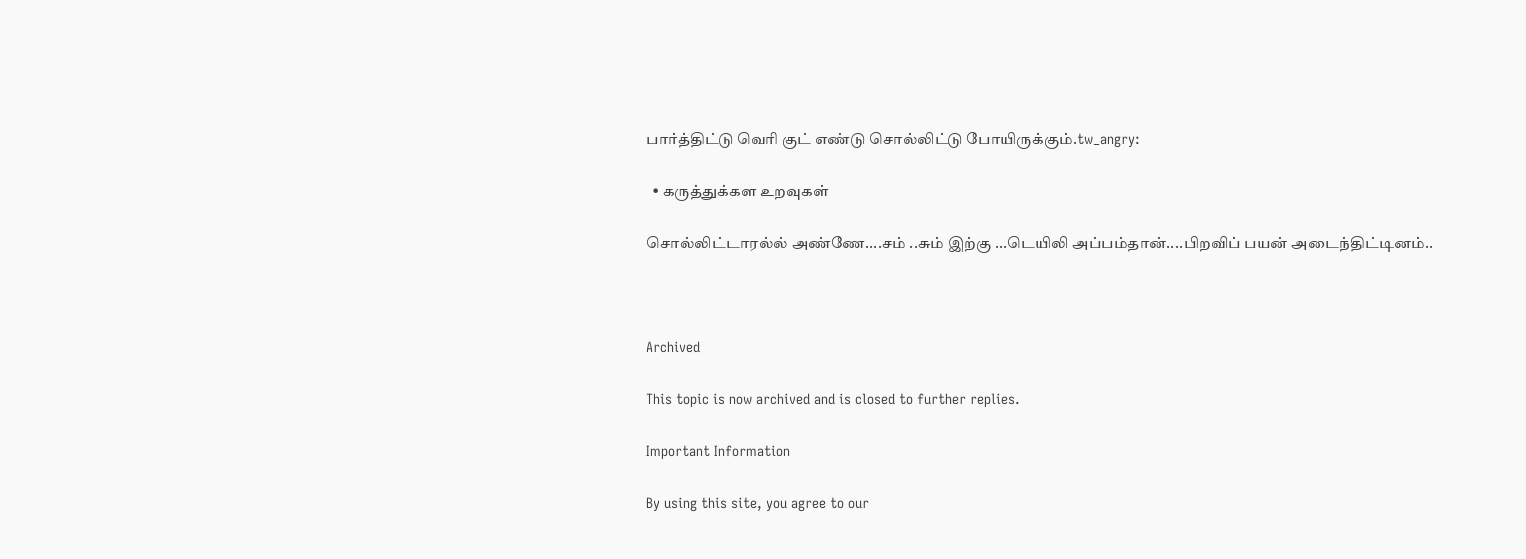பார்த்திட்டு வெரி குட் எண்டு சொல்லிட்டு போயிருக்கும்.tw_angry:

  • கருத்துக்கள உறவுகள்

சொல்லிட்டாரல்ல் அண்ணே....சம் ..சும் இற்கு ...டெயிலி அப்பம்தான்....பிறவிப் பயன் அடைந்திட்டினம்..



Archived

This topic is now archived and is closed to further replies.

Important Information

By using this site, you agree to our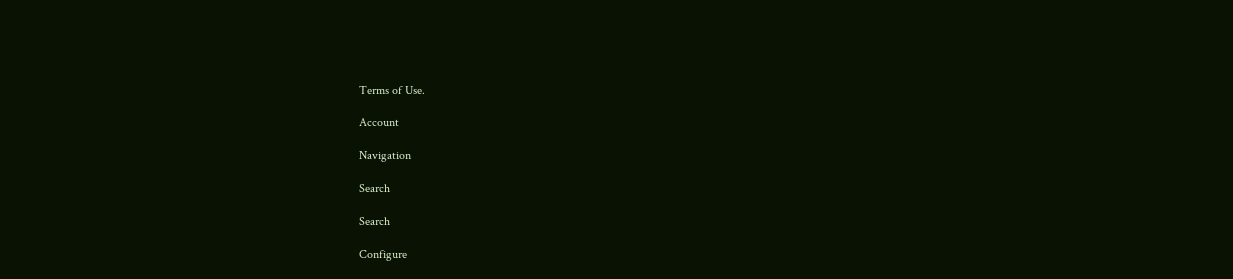Terms of Use.

Account

Navigation

Search

Search

Configure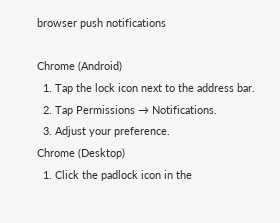browser push notifications

Chrome (Android)
  1. Tap the lock icon next to the address bar.
  2. Tap Permissions → Notifications.
  3. Adjust your preference.
Chrome (Desktop)
  1. Click the padlock icon in the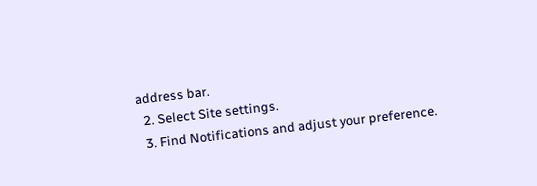address bar.
  2. Select Site settings.
  3. Find Notifications and adjust your preference.